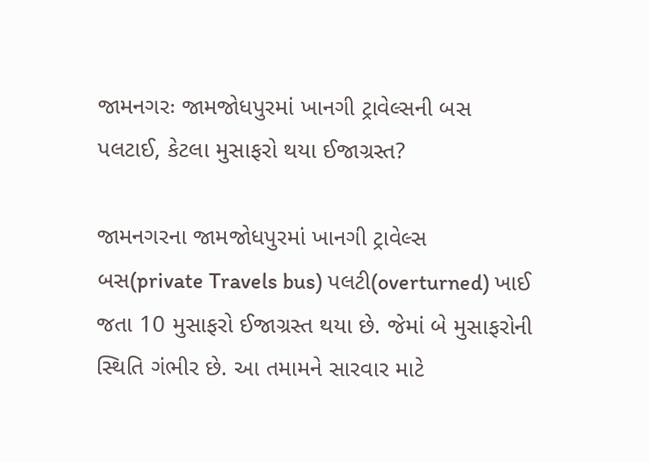જામનગરઃ જામજોધપુરમાં ખાનગી ટ્રાવેલ્સની બસ પલટાઈ, કેટલા મુસાફરો થયા ઈજાગ્રસ્ત?

જામનગરના જામજોધપુરમાં ખાનગી ટ્રાવેલ્સ બસ(private Travels bus) પલટી(overturned) ખાઈ જતા 10 મુસાફરો ઈજાગ્રસ્ત થયા છે. જેમાં બે મુસાફરોની સ્થિતિ ગંભીર છે. આ તમામને સારવાર માટે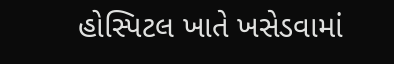હોસ્પિટલ ખાતે ખસેડવામાં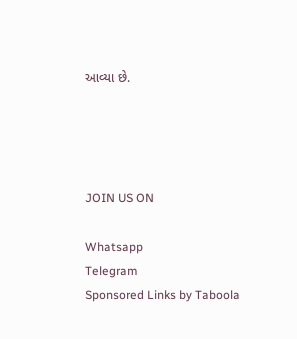આવ્યા છે.




JOIN US ON

Whatsapp
Telegram
Sponsored Links by Taboola